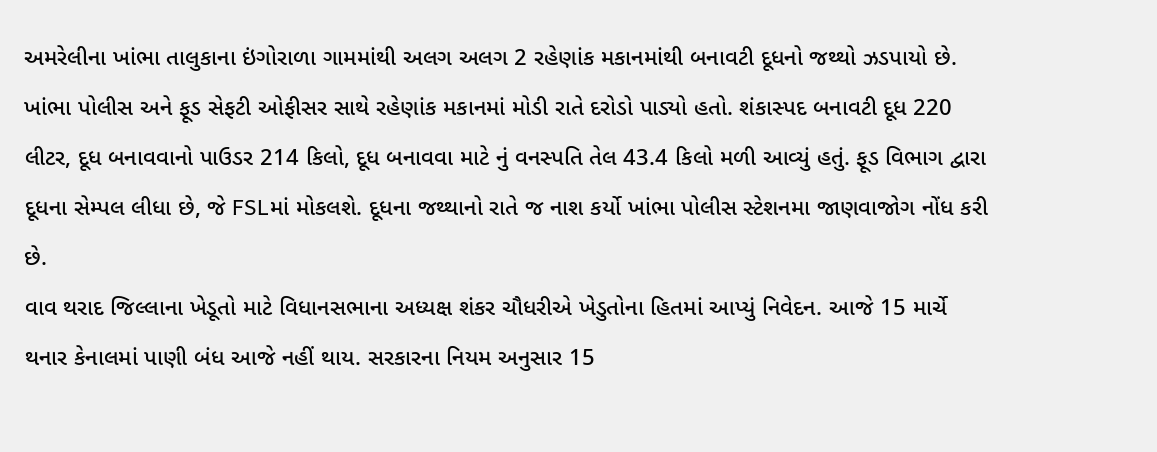અમરેલીના ખાંભા તાલુકાના ઇંગોરાળા ગામમાંથી અલગ અલગ 2 રહેણાંક મકાનમાંથી બનાવટી દૂધનો જથ્થો ઝડપાયો છે. ખાંભા પોલીસ અને ફૂડ સેફટી ઓફીસર સાથે રહેણાંક મકાનમાં મોડી રાતે દરોડો પાડ્યો હતો. શંકાસ્પદ બનાવટી દૂધ 220 લીટર, દૂધ બનાવવાનો પાઉડર 214 કિલો, દૂધ બનાવવા માટે નું વનસ્પતિ તેલ 43.4 કિલો મળી આવ્યું હતું. ફૂડ વિભાગ દ્વારા દૂધના સેમ્પલ લીધા છે, જે FSLમાં મોકલશે. દૂધના જથ્થાનો રાતે જ નાશ કર્યો ખાંભા પોલીસ સ્ટેશનમા જાણવાજોગ નોંધ કરી છે.
વાવ થરાદ જિલ્લાના ખેડૂતો માટે વિધાનસભાના અધ્યક્ષ શંકર ચૌધરીએ ખેડુતોના હિતમાં આપ્યું નિવેદન. આજે 15 માર્ચે થનાર કેનાલમાં પાણી બંધ આજે નહીં થાય. સરકારના નિયમ અનુસાર 15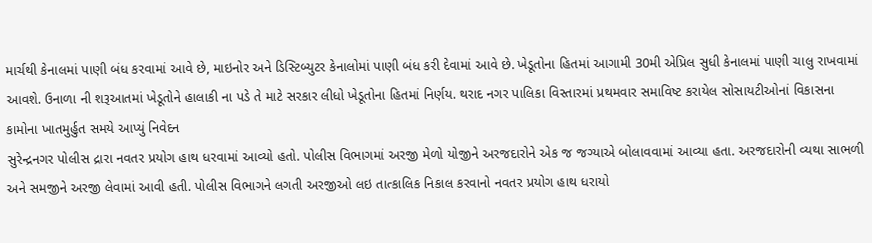માર્ચથી કેનાલમાં પાણી બંધ કરવામાં આવે છે, માઇનોર અને ડિસ્ટિબ્યુટર કેનાલોમાં પાણી બંધ કરી દેવામાં આવે છે. ખેડૂતોના હિતમાં આગામી 30મી એપ્રિલ સુધી કેનાલમાં પાણી ચાલુ રાખવામાં આવશે. ઉનાળા ની શરૂઆતમાં ખેડૂતોને હાલાકી ના પડે તે માટે સરકાર લીધો ખેડૂતોના હિતમાં નિર્ણય. થરાદ નગર પાલિકા વિસ્તારમાં પ્રથમવાર સમાવિષ્ટ કરાયેલ સોસાયટીઓનાં વિકાસના કામોના ખાતમુર્હુત સમયે આપ્યું નિવેદન
સુરેન્દ્રનગર પોલીસ દ્રારા નવતર પ્રયોગ હાથ ધરવામાં આવ્યો હતો. પોલીસ વિભાગમાં અરજી મેળો યોજીને અરજદારોને એક જ જગ્યાએ બોલાવવામાં આવ્યા હતા. અરજદારોની વ્યથા સાભળી અને સમજીને અરજી લેવામાં આવી હતી. પોલીસ વિભાગને લગતી અરજીઓ લઇ તાત્કાલિક નિકાલ કરવાનો નવતર પ્રયોગ હાથ ધરાયો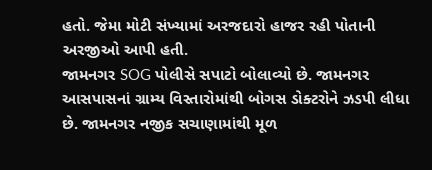હતો. જેમા મોટી સંખ્યામાં અરજદારો હાજર રહી પોતાની અરજીઓ આપી હતી.
જામનગર SOG પોલીસે સપાટો બોલાવ્યો છે. જામનગર આસપાસનાં ગ્રામ્ય વિસ્તારોમાંથી બોગસ ડોક્ટરોને ઝડપી લીધા છે. જામનગર નજીક સચાણામાંથી મૂળ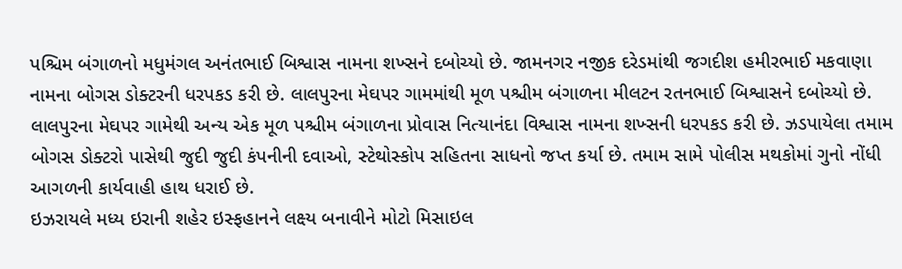પશ્ચિમ બંગાળનો મધુમંગલ અનંતભાઈ બિશ્વાસ નામના શખ્સને દબોચ્યો છે. જામનગર નજીક દરેડમાંથી જગદીશ હમીરભાઈ મકવાણા નામના બોગસ ડોક્ટરની ધરપકડ કરી છે. લાલપુરના મેઘપર ગામમાંથી મૂળ પશ્ચીમ બંગાળના મીલટન રતનભાઈ બિશ્વાસને દબોચ્યો છે. લાલપુરના મેઘપર ગામેથી અન્ય એક મૂળ પશ્ચીમ બંગાળના પ્રોવાસ નિત્યાનંદા વિશ્વાસ નામના શખ્સની ધરપકડ કરી છે. ઝડપાયેલા તમામ બોગસ ડોક્ટરો પાસેથી જુદી જુદી કંપનીની દવાઓ, સ્ટેથોસ્કોપ સહિતના સાધનો જપ્ત કર્યા છે. તમામ સામે પોલીસ મથકોમાં ગુનો નોંધી આગળની કાર્યવાહી હાથ ધરાઈ છે.
ઇઝરાયલે મધ્ય ઇરાની શહેર ઇસ્ફહાનને લક્ષ્ય બનાવીને મોટો મિસાઇલ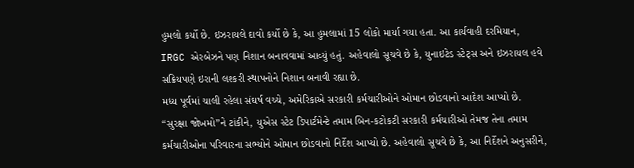હુમલો કર્યો છે. ઇઝરાયલે દાવો કર્યો છે કે, આ હુમલામાં 15 લોકો માર્યા ગયા હતા. આ કાર્યવાહી દરમિયાન, IRGC એરબેઝને પણ નિશાન બનાવવામાં આવ્યું હતું. અહેવાલો સૂચવે છે કે, યુનાઇટેડ સ્ટેટ્સ અને ઇઝરાયલ હવે સક્રિયપણે ઇરાની લશ્કરી સ્થાપનોને નિશાન બનાવી રહ્યા છે.
મધ્ય પૂર્વમાં ચાલી રહેલા સંઘર્ષ વચ્ચે, અમેરિકાએ સરકારી કર્મચારીઓને ઓમાન છોડવાનો આદેશ આપ્યો છે. “સુરક્ષા જોખમો”ને ટાંકીને, યુએસ સ્ટેટ ડિપાર્ટમેન્ટે તમામ બિન-કટોકટી સરકારી કર્મચારીઓ તેમજ તેના તમામ કર્મચારીઓના પરિવારના સભ્યોને ઓમાન છોડવાનો નિર્દેશ આપ્યો છે. અહેવાલો સૂચવે છે કે, આ નિર્દેશને અનુસરીને,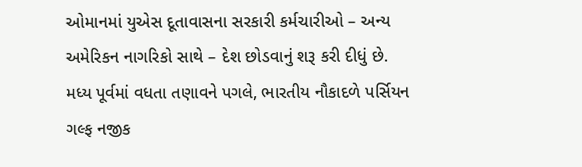ઓમાનમાં યુએસ દૂતાવાસના સરકારી કર્મચારીઓ – અન્ય અમેરિકન નાગરિકો સાથે – દેશ છોડવાનું શરૂ કરી દીધું છે.
મધ્ય પૂર્વમાં વધતા તણાવને પગલે, ભારતીય નૌકાદળે પર્સિયન ગલ્ફ નજીક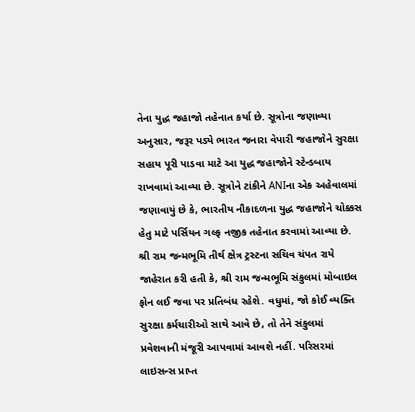તેના યુદ્ધ જહાજો તહેનાત કર્યા છે. સૂત્રોના જણાવ્યા અનુસાર, જરૂર પડ્યે ભારત જનારા વેપારી જહાજોને સુરક્ષા સહાય પૂરી પાડવા માટે આ યુદ્ધ જહાજોને સ્ટેન્ડબાય રાખવામાં આવ્યા છે. સૂત્રોને ટાંકીને ANIના એક અહેવાલમાં જણાવાયું છે કે, ભારતીય નૌકાદળના યુદ્ધ જહાજોને ચોક્કસ હેતુ માટે પર્સિયન ગલ્ફ નજીક તહેનાત કરવામાં આવ્યા છે.
શ્રી રામ જન્મભૂમિ તીર્થ ક્ષેત્ર ટ્રસ્ટના સચિવ ચંપત રાયે જાહેરાત કરી હતી કે, શ્રી રામ જન્મભૂમિ સંકુલમાં મોબાઇલ ફોન લઈ જવા પર પ્રતિબંધ રહેશે. વધુમાં, જો કોઈ વ્યક્તિ સુરક્ષા કર્મચારીઓ સાથે આવે છે, તો તેને સંકુલમાં પ્રવેશવાની મંજૂરી આપવામાં આવશે નહીં. પરિસરમાં લાઇસન્સ પ્રાપ્ત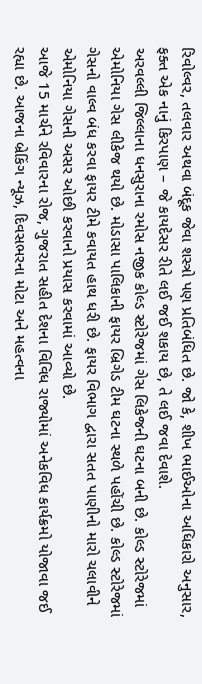રિવોલ્વર, તલવાર અથવા બંદૂક જેવા શસ્ત્રો પણ પ્રતિબંધિત છે. જો કે, શીખ ભાઈઓના અધિકારો અનુસાર, ફક્ત એક નાનું કિરપાણ – જે કાયદેસર રીતે લઈ જઈ શકાય છે, તે લઈ જવા દેવાશે.
અરવલ્લી જિલ્લાના ધનસુરાના રમોસ નજીક કોલ્ડ સ્ટોરેજમાં ગેસ લિકેજની ઘટના બની છે. કોલ્ડ સ્ટોરેજમાં એમોનિયા ગેસ લીકેજ થયો છે. મોડાસા પાલિકાની ફાયર બ્રિગેડ ટીમ ઘટના સ્થળે પહોંચી છે. કોલ્ડ સ્ટોરેજમાં ગેસનો વાલ્વ બંધ કરવા ફાયર ટીમે કવાયત હાથ ધરી છે. ફાયર વિભાગ દ્વારા સતત પાણીનો મારો ચલાવીને એમોનિયા ગેસની અસર ઓછી કરવાનો પ્રયાસ કરવામાં આવ્યો છે.
આજે 15 માર્ચને રવિવારના રોજ, ગુજરાત સહીત દેશના વિવિધ રાજ્યોમાં અનેકવિધ કાર્યક્રમો યોજાવા જઈ રહ્યા છે. આજના બ્રેકિંગ ન્યૂઝ, દિવસભરના મોટા અને મહત્વના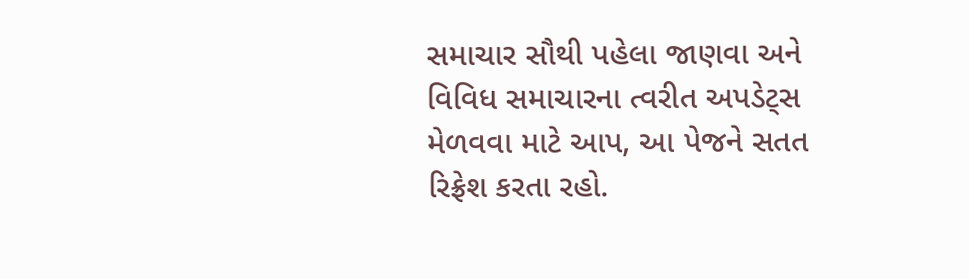સમાચાર સૌથી પહેલા જાણવા અને વિવિધ સમાચારના ત્વરીત અપડેટ્સ મેળવવા માટે આપ, આ પેજને સતત રિફ્રેશ કરતા રહો.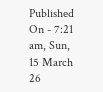Published On - 7:21 am, Sun, 15 March 26